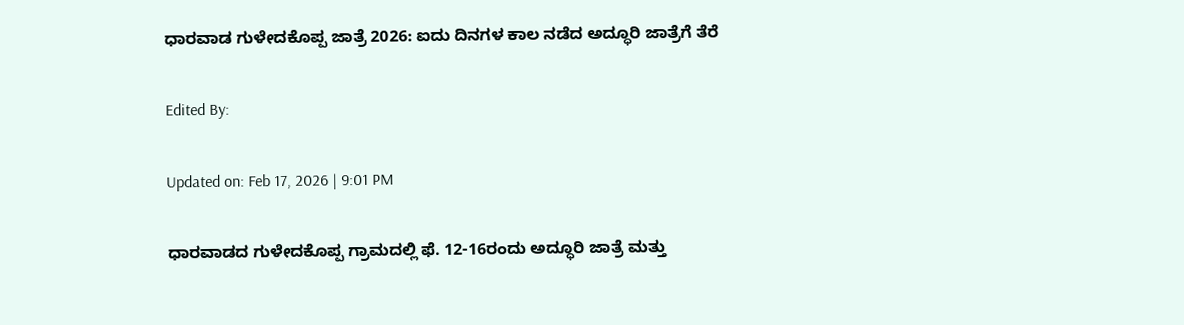ಧಾರವಾಡ ಗುಳೇದಕೊಪ್ಪ ಜಾತ್ರೆ 2026: ಐದು ದಿನಗಳ ಕಾಲ ನಡೆದ ಅದ್ಧೂರಿ ಜಾತ್ರೆಗೆ ತೆರೆ

Edited By:

Updated on: Feb 17, 2026 | 9:01 PM

ಧಾರವಾಡದ ಗುಳೇದಕೊಪ್ಪ ಗ್ರಾಮದಲ್ಲಿ ಫೆ. 12-16ರಂದು ಅದ್ಧೂರಿ ಜಾತ್ರೆ ಮತ್ತು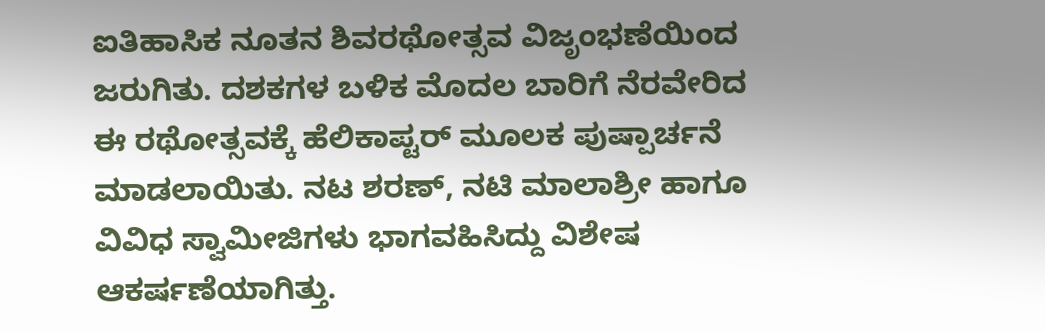ಐತಿಹಾಸಿಕ ನೂತನ ಶಿವರಥೋತ್ಸವ ವಿಜೃಂಭಣೆಯಿಂದ ಜರುಗಿತು. ದಶಕಗಳ ಬಳಿಕ ಮೊದಲ ಬಾರಿಗೆ ನೆರವೇರಿದ ಈ ರಥೋತ್ಸವಕ್ಕೆ ಹೆಲಿಕಾಪ್ಟರ್ ಮೂಲಕ ಪುಷ್ಪಾರ್ಚನೆ ಮಾಡಲಾಯಿತು. ನಟ ಶರಣ್, ನಟಿ ಮಾಲಾಶ್ರೀ ಹಾಗೂ ವಿವಿಧ ಸ್ವಾಮೀಜಿಗಳು ಭಾಗವಹಿಸಿದ್ದು ವಿಶೇಷ ಆಕರ್ಷಣೆಯಾಗಿತ್ತು.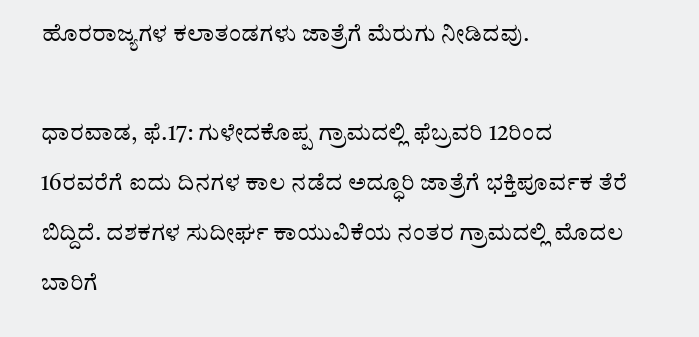ಹೊರರಾಜ್ಯಗಳ ಕಲಾತಂಡಗಳು ಜಾತ್ರೆಗೆ ಮೆರುಗು ನೀಡಿದವು.

ಧಾರವಾಡ, ಫೆ.17: ಗುಳೇದಕೊಪ್ಪ ಗ್ರಾಮದಲ್ಲಿ ಫೆಬ್ರವರಿ 12ರಿಂದ 16ರವರೆಗೆ ಐದು ದಿನಗಳ ಕಾಲ ನಡೆದ ಅದ್ಧೂರಿ ಜಾತ್ರೆಗೆ ಭಕ್ತಿಪೂರ್ವಕ ತೆರೆ ಬಿದ್ದಿದೆ. ದಶಕಗಳ ಸುದೀರ್ಘ ಕಾಯುವಿಕೆಯ ನಂತರ ಗ್ರಾಮದಲ್ಲಿ ಮೊದಲ ಬಾರಿಗೆ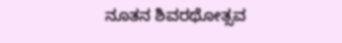ನೂತನ ಶಿವರಥೋತ್ಸವ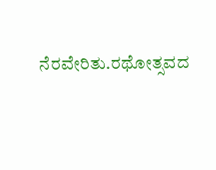ನೆರವೇರಿತು.ರಥೋತ್ಸವದ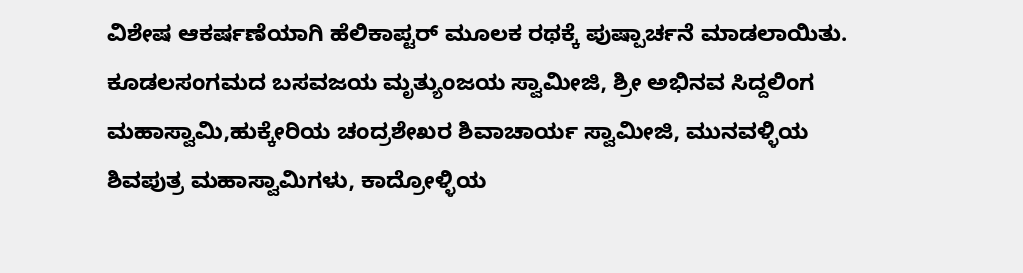ವಿಶೇಷ ಆಕರ್ಷಣೆಯಾಗಿ ಹೆಲಿಕಾಪ್ಟರ್ ಮೂಲಕ ರಥಕ್ಕೆ ಪುಷ್ಪಾರ್ಚನೆ ಮಾಡಲಾಯಿತು. ಕೂಡಲಸಂಗಮದ ಬಸವಜಯ ಮೃತ್ಯುಂಜಯ ಸ್ವಾಮೀಜಿ, ಶ್ರೀ ಅಭಿನವ ಸಿದ್ದಲಿಂಗ ಮಹಾಸ್ವಾಮಿ,ಹುಕ್ಕೇರಿಯ ಚಂದ್ರಶೇಖರ ಶಿವಾಚಾರ್ಯ ಸ್ವಾಮೀಜಿ, ಮುನವಳ್ಳಿಯ ಶಿವಪುತ್ರ ಮಹಾಸ್ವಾಮಿಗಳು, ಕಾದ್ರೋಳ್ಳಿಯ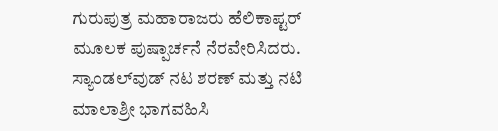ಗುರುಪುತ್ರ ಮಹಾರಾಜರು ಹೆಲಿಕಾಪ್ಟರ್ ಮೂಲಕ ಪುಷ್ಪಾರ್ಚನೆ ನೆರವೇರಿಸಿದರು. ಸ್ಯಾಂಡಲ್‌ವುಡ್ ನಟ ಶರಣ್ ಮತ್ತು ನಟಿ ಮಾಲಾಶ್ರೀ ಭಾಗವಹಿಸಿ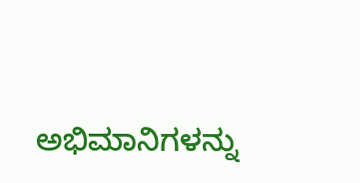ಅಭಿಮಾನಿಗಳನ್ನು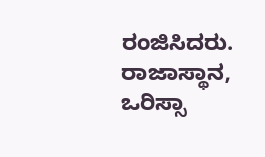ರಂಜಿಸಿದರು. ರಾಜಾಸ್ಥಾನ, ಒರಿಸ್ಸಾ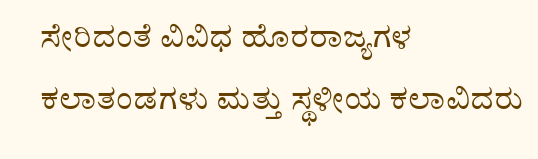ಸೇರಿದಂತೆ ವಿವಿಧ ಹೊರರಾಜ್ಯಗಳ ಕಲಾತಂಡಗಳು ಮತ್ತು ಸ್ಥಳೀಯ ಕಲಾವಿದರು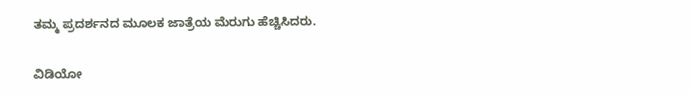ತಮ್ಮ ಪ್ರದರ್ಶನದ ಮೂಲಕ ಜಾತ್ರೆಯ ಮೆರುಗು ಹೆಚ್ಚಿಸಿದರು.

ವಿಡಿಯೋ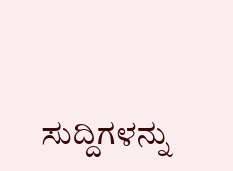ಸುದ್ದಿಗಳನ್ನು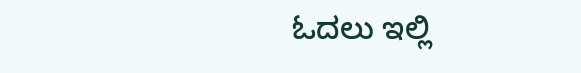ಓದಲು ಇಲ್ಲಿ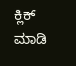ಕ್ಲಿಕ್ ಮಾಡಿ